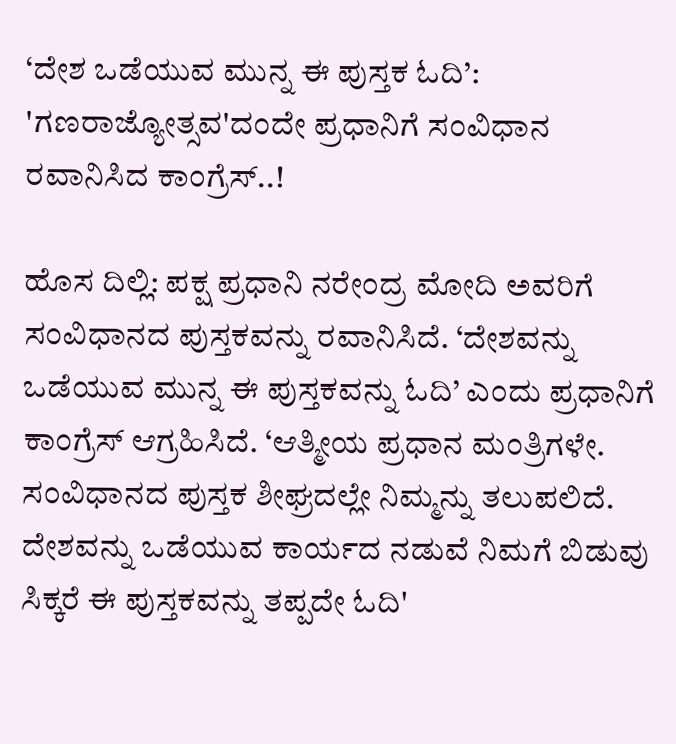‘ದೇಶ ಒಡೆಯುವ ಮುನ್ನ ಈ ಪುಸ್ತಕ ಓದಿ’: 'ಗಣರಾಜ್ಯೋತ್ಸವ'ದಂದೇ ಪ್ರಧಾನಿಗೆ ಸಂವಿಧಾನ ರವಾನಿಸಿದ ಕಾಂಗ್ರೆಸ್‌..!

ಹೊಸ ದಿಲ್ಲಿ: ಪಕ್ಷ ಪ್ರಧಾನಿ ನರೇಂದ್ರ ಮೋದಿ ಅವರಿಗೆ ಸಂವಿಧಾನದ ಪುಸ್ತಕವನ್ನು ರವಾನಿಸಿದೆ. ‘ದೇಶವನ್ನು ಒಡೆಯುವ ಮುನ್ನ ಈ ಪುಸ್ತಕವನ್ನು ಓದಿ’ ಎಂದು ಪ್ರಧಾನಿಗೆ ಕಾಂಗ್ರೆಸ್‌ ಆಗ್ರಹಿಸಿದೆ. ‘ಆತ್ಮೀಯ ಪ್ರಧಾನ ಮಂತ್ರಿಗಳೇ. ಸಂವಿಧಾನದ ಪುಸ್ತಕ ಶೀಘ್ರದಲ್ಲೇ ನಿಮ್ಮನ್ನು ತಲುಪಲಿದೆ. ದೇಶವನ್ನು ಒಡೆಯುವ ಕಾರ್ಯದ ನಡುವೆ ನಿಮಗೆ ಬಿಡುವು ಸಿಕ್ಕರೆ ಈ ಪುಸ್ತಕವನ್ನು ತಪ್ಪದೇ ಓದಿ'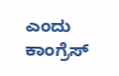ಎಂದು ಕಾಂಗ್ರೆಸ್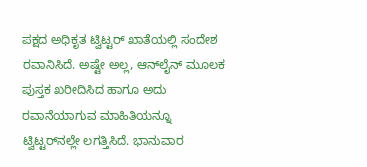ಪಕ್ಷದ ಅಧಿಕೃತ ಟ್ವಿಟ್ಟರ್ ಖಾತೆಯಲ್ಲಿ ಸಂದೇಶ ರವಾನಿಸಿದೆ. ಅಷ್ಟೇ ಅಲ್ಲ, ಆನ್‌ಲೈನ್‌ ಮೂಲಕ ಪುಸ್ತಕ ಖರೀದಿಸಿದ ಹಾಗೂ ಅದು ರವಾನೆಯಾಗುವ ಮಾಹಿತಿಯನ್ನೂ ಟ್ವಿಟ್ಟರ್‌ನಲ್ಲೇ ಲಗತ್ತಿಸಿದೆ. ಭಾನುವಾರ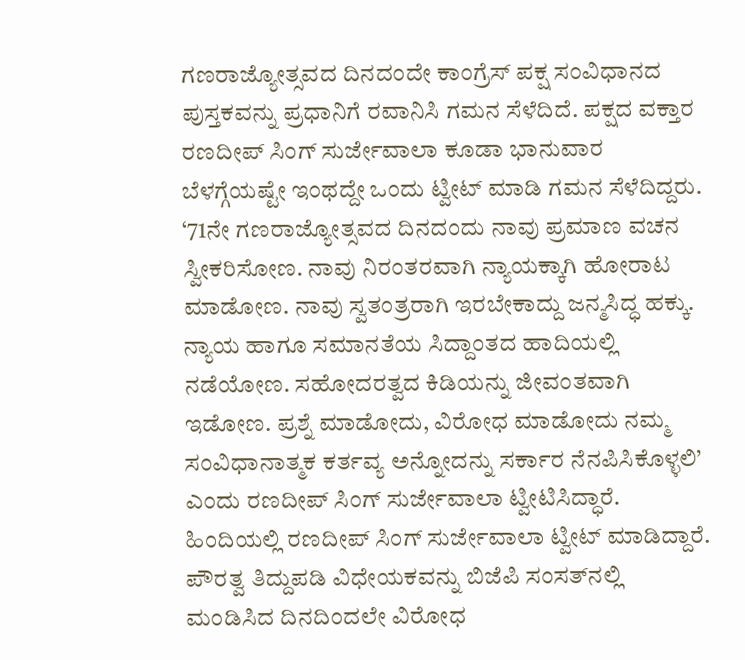ಗಣರಾಜ್ಯೋತ್ಸವದ ದಿನದಂದೇ ಕಾಂಗ್ರೆಸ್ ಪಕ್ಷ ಸಂವಿಧಾನದ ಪುಸ್ತಕವನ್ನು ಪ್ರಧಾನಿಗೆ ರವಾನಿಸಿ ಗಮನ ಸೆಳೆದಿದೆ. ಪಕ್ಷದ ವಕ್ತಾರ ರಣದೀಪ್ ಸಿಂಗ್ ಸುರ್ಜೇವಾಲಾ ಕೂಡಾ ಭಾನುವಾರ ಬೆಳಗ್ಗೆಯಷ್ಟೇ ಇಂಥದ್ದೇ ಒಂದು ಟ್ವೀಟ್ ಮಾಡಿ ಗಮನ ಸೆಳೆದಿದ್ದರು. ‘71ನೇ ಗಣರಾಜ್ಯೋತ್ಸವದ ದಿನದಂದು ನಾವು ಪ್ರಮಾಣ ವಚನ ಸ್ವೀಕರಿಸೋಣ. ನಾವು ನಿರಂತರವಾಗಿ ನ್ಯಾಯಕ್ಕಾಗಿ ಹೋರಾಟ ಮಾಡೋಣ. ನಾವು ಸ್ವತಂತ್ರರಾಗಿ ಇರಬೇಕಾದ್ದು ಜನ್ಮಸಿದ್ಧ ಹಕ್ಕು. ನ್ಯಾಯ ಹಾಗೂ ಸಮಾನತೆಯ ಸಿದ್ದಾಂತದ ಹಾದಿಯಲ್ಲಿ ನಡೆಯೋಣ. ಸಹೋದರತ್ವದ ಕಿಡಿಯನ್ನು ಜೀವಂತವಾಗಿ ಇಡೋಣ. ಪ್ರಶ್ನೆ ಮಾಡೋದು, ವಿರೋಧ ಮಾಡೋದು ನಮ್ಮ ಸಂವಿಧಾನಾತ್ಮಕ ಕರ್ತವ್ಯ ಅನ್ನೋದನ್ನು ಸರ್ಕಾರ ನೆನಪಿಸಿಕೊಳ್ಳಲಿ’ ಎಂದು ರಣದೀಪ್ ಸಿಂಗ್ ಸುರ್ಜೇವಾಲಾ ಟ್ವೀಟಿಸಿದ್ಧಾರೆ. ಹಿಂದಿಯಲ್ಲಿ ರಣದೀಪ್ ಸಿಂಗ್ ಸುರ್ಜೇವಾಲಾ ಟ್ವೀಟ್‌ ಮಾಡಿದ್ದಾರೆ. ಪೌರತ್ವ ತಿದ್ದುಪಡಿ ವಿಧೇಯಕವನ್ನು ಬಿಜೆಪಿ ಸಂಸತ್‌ನಲ್ಲಿ ಮಂಡಿಸಿದ ದಿನದಿಂದಲೇ ವಿರೋಧ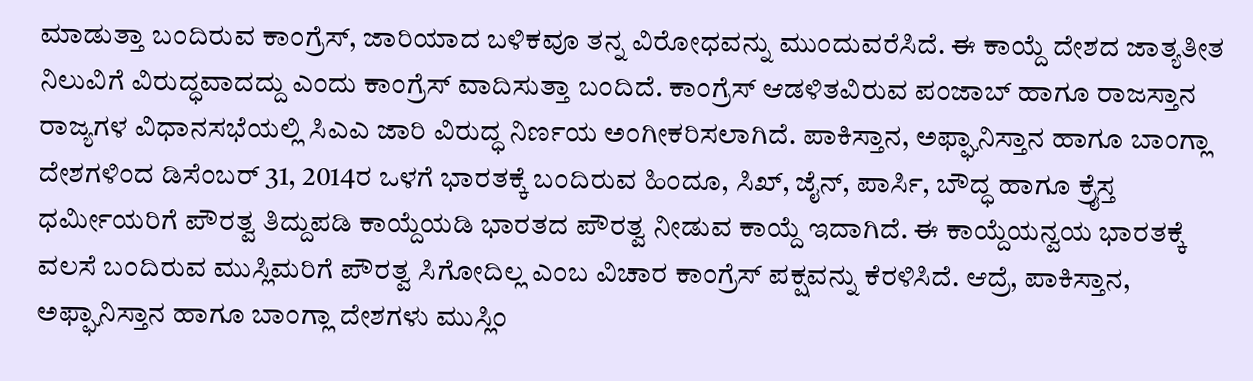ಮಾಡುತ್ತಾ ಬಂದಿರುವ ಕಾಂಗ್ರೆಸ್‌, ಜಾರಿಯಾದ ಬಳಿಕವೂ ತನ್ನ ವಿರೋಧವನ್ನು ಮುಂದುವರೆಸಿದೆ. ಈ ಕಾಯ್ದೆ ದೇಶದ ಜಾತ್ಯತೀತ ನಿಲುವಿಗೆ ವಿರುದ್ಧವಾದದ್ದು ಎಂದು ಕಾಂಗ್ರೆಸ್ ವಾದಿಸುತ್ತಾ ಬಂದಿದೆ. ಕಾಂಗ್ರೆಸ್ ಆಡಳಿತವಿರುವ ಪಂಜಾಬ್ ಹಾಗೂ ರಾಜಸ್ತಾನ ರಾಜ್ಯಗಳ ವಿಧಾನಸಭೆಯಲ್ಲಿ ಸಿಎಎ ಜಾರಿ ವಿರುದ್ಧ ನಿರ್ಣಯ ಅಂಗೀಕರಿಸಲಾಗಿದೆ. ಪಾಕಿಸ್ತಾನ, ಅಫ್ಘಾನಿಸ್ತಾನ ಹಾಗೂ ಬಾಂಗ್ಲಾ ದೇಶಗಳಿಂದ ಡಿಸೆಂಬರ್ 31, 2014ರ ಒಳಗೆ ಭಾರತಕ್ಕೆ ಬಂದಿರುವ ಹಿಂದೂ, ಸಿಖ್, ಜೈನ್, ಪಾರ್ಸಿ, ಬೌದ್ಧ ಹಾಗೂ ಕ್ರೈಸ್ತ ಧರ್ಮೀಯರಿಗೆ ಪೌರತ್ವ ತಿದ್ದುಪಡಿ ಕಾಯ್ದೆಯಡಿ ಭಾರತದ ಪೌರತ್ವ ನೀಡುವ ಕಾಯ್ದೆ ಇದಾಗಿದೆ. ಈ ಕಾಯ್ದೆಯನ್ವಯ ಭಾರತಕ್ಕೆ ವಲಸೆ ಬಂದಿರುವ ಮುಸ್ಲಿಮರಿಗೆ ಪೌರತ್ವ ಸಿಗೋದಿಲ್ಲ ಎಂಬ ವಿಚಾರ ಕಾಂಗ್ರೆಸ್ ಪಕ್ಷವನ್ನು ಕೆರಳಿಸಿದೆ. ಆದ್ರೆ, ಪಾಕಿಸ್ತಾನ, ಅಫ್ಘಾನಿಸ್ತಾನ ಹಾಗೂ ಬಾಂಗ್ಲಾ ದೇಶಗಳು ಮುಸ್ಲಿಂ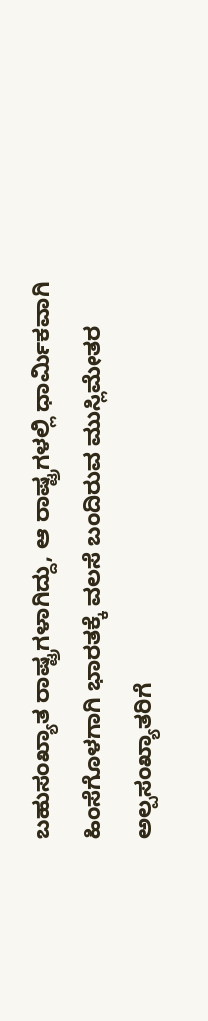ಬಹುಸಂಖ್ಯಾತ ರಾಷ್ಟ್ರಗಳಾಗಿದ್ದು, ಆ ರಾಷ್ಟ್ರಗಳಲ್ಲಿ ಧಾರ್ಮಿಕವಾಗಿ ಹಿಂಸೆಗೊಳಗಾಗಿ ಭಾರತಕ್ಕೆ ವಲಸೆ ಬಂದಿರುವ ಮುಸ್ಲಿಮೇತರ ಅಲ್ಪಸಂಖ್ಯಾತರಿಗೆ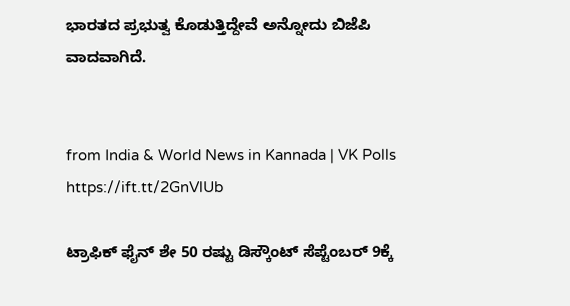ಭಾರತದ ಪ್ರಭುತ್ವ ಕೊಡುತ್ತಿದ್ದೇವೆ ಅನ್ನೋದು ಬಿಜೆಪಿ ವಾದವಾಗಿದೆ.


from India & World News in Kannada | VK Polls https://ift.tt/2GnVlUb

ಟ್ರಾಫಿಕ್‌ ಫೈನ್‌ ಶೇ 50 ರಷ್ಟು ಡಿಸ್ಕೌಂಟ್‌ ಸೆಪ್ಟೆಂಬರ್‌ 9ಕ್ಕೆ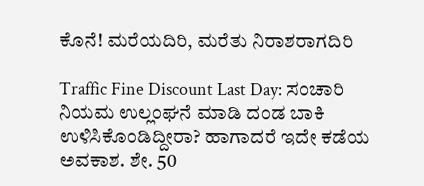ಕೊನೆ! ಮರೆಯದಿರಿ, ಮರೆತು ನಿರಾಶರಾಗದಿರಿ

Traffic Fine Discount Last Day: ಸಂಚಾರಿ ನಿಯಮ ಉಲ್ಲಂಘನೆ ಮಾಡಿ ದಂಡ ಬಾಕಿ ಉಳಿಸಿಕೊಂಡಿದ್ದೀರಾ? ಹಾಗಾದರೆ ಇದೇ ಕಡೆಯ ಅವಕಾಶ. ಶೇ. 50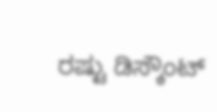ರಷ್ಟು ಡಿಸ್ಕೌಂಟ್‌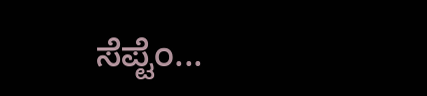ಸೆಪ್ಟೆಂ...